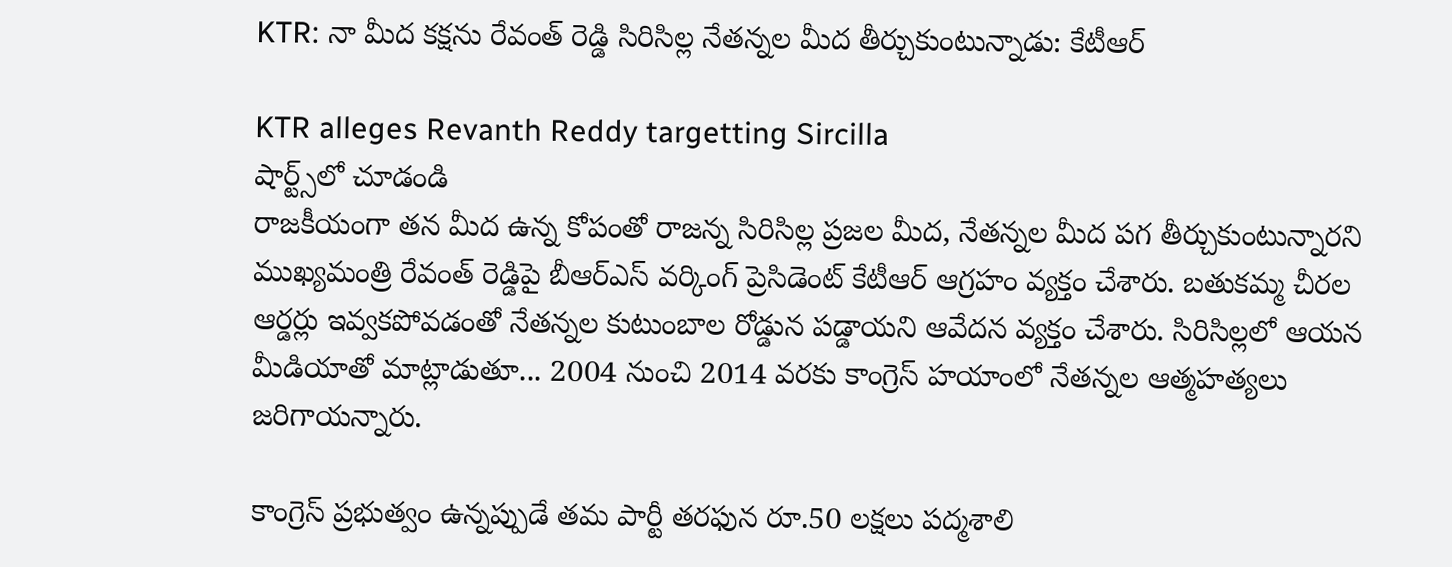KTR: నా మీద కక్షను రేవంత్ రెడ్డి సిరిసిల్ల నేతన్నల మీద తీర్చుకుంటున్నాడు: కేటీఆర్

KTR alleges Revanth Reddy targetting Sircilla
షార్ట్స్‌లో చూడండి
రాజకీయంగా తన మీద ఉన్న కోపంతో రాజన్న సిరిసిల్ల ప్రజల మీద, నేతన్నల మీద పగ తీర్చుకుంటున్నారని ముఖ్యమంత్రి రేవంత్ రెడ్డిపై బీఆర్ఎస్ వర్కింగ్ ప్రెసిడెంట్ కేటీఆర్ ఆగ్రహం వ్యక్తం చేశారు. బతుకమ్మ చీరల ఆర్డర్లు ఇవ్వకపోవడంతో నేతన్నల కుటుంబాల రోడ్డున పడ్డాయని ఆవేదన వ్యక్తం చేశారు. సిరిసిల్లలో ఆయన మీడియాతో మాట్లాడుతూ... 2004 నుంచి 2014 వరకు కాంగ్రెస్ హయాంలో నేతన్నల ఆత్మహత్యలు జరిగాయన్నారు.

కాంగ్రెస్ ప్రభుత్వం ఉన్నప్పుడే తమ పార్టీ తరఫున రూ.50 లక్షలు పద్మశాలి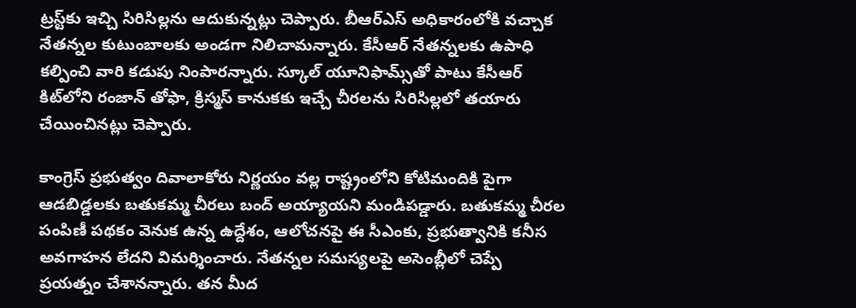ట్రస్ట్‌కు ఇచ్చి సిరిసిల్లను ఆదుకున్నట్లు చెప్పారు. బీఆర్ఎస్ అధికారంలోకి వచ్చాక నేతన్నల కుటుంబాలకు అండగా నిలిచామన్నారు. కేసీఆర్ నేతన్నలకు ఉపాధి కల్పించి వారి కడుపు నింపారన్నారు. స్కూల్ యూనిఫామ్స్‌తో పాటు కేసీఆర్ కిట్‌లోని రంజాన్ తోఫా, క్రిస్మస్ కానుకకు ఇచ్చే చీరలను సిరిసిల్లలో తయారు చేయించినట్లు చెప్పారు.

కాంగ్రెస్ ప్ర‌భుత్వం దివాలాకోరు నిర్ణ‌యం వ‌ల్ల రాష్ట్రంలోని కోటిమందికి పైగా ఆడ‌బిడ్డ‌ల‌కు బ‌తుక‌మ్మ చీర‌లు బంద్ అయ్యాయని మండిపడ్డారు. బ‌తుక‌మ్మ చీర‌ల పంపిణీ ప‌థ‌కం వెనుక ఉన్న ఉద్దేశం, ఆలోచ‌నపై ఈ సీఎంకు, ప్ర‌భుత్వానికి క‌నీస అవ‌గాహ‌న లేదని విమర్శించారు. నేత‌న్న‌ల స‌మ‌స్య‌ల‌పై అసెంబ్లీలో చెప్పే ప్ర‌య‌త్నం చేశానన్నారు. తన మీద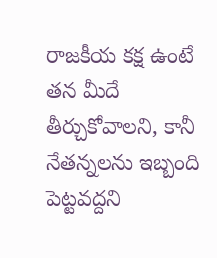రాజ‌కీయ క‌క్ష‌ ఉంటే తన మీదే తీర్చుకోవాలని, కానీ నేత‌న్న‌ల‌ను ఇబ్బంది పెట్టవద్దని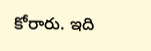కోరారు. ఇది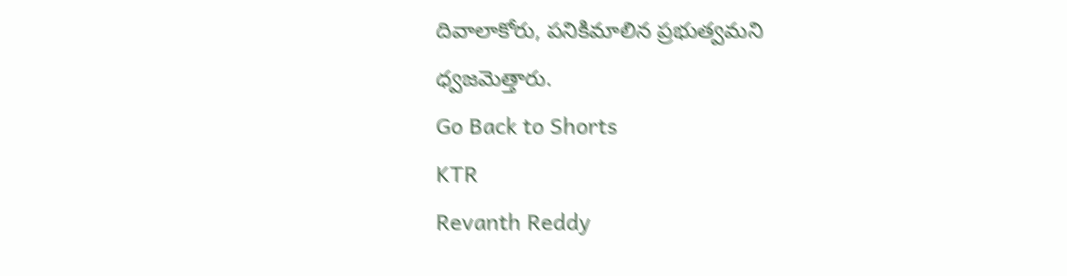దివాలాకోరు, ప‌నికిమాలిన ప్ర‌భుత్వమని ధ్వజమెత్తారు.
Go Back to Shorts
KTR
Revanth Reddy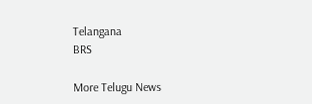Telangana
BRS

More Telugu News